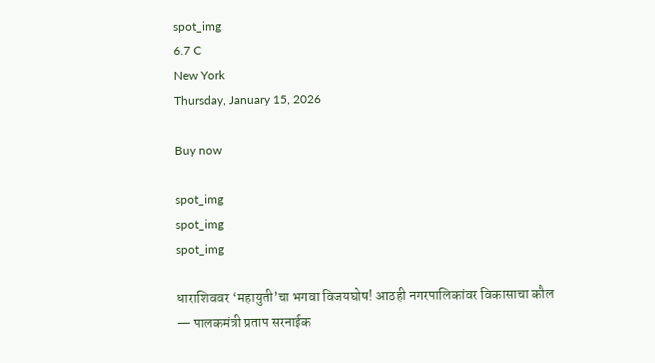spot_img
6.7 C
New York
Thursday, January 15, 2026

Buy now

spot_img
spot_img
spot_img

धाराशिववर ‘महायुती’चा भगवा विजयघोष! आठही नगरपालिकांवर विकासाचा कौल — पालकमंत्री प्रताप सरनाईक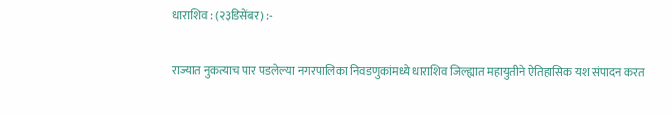धाराशिव : (२३डिसेंबर) :-

राज्यात नुकत्याच पार पडलेल्या नगरपालिका निवडणुकांमध्ये धाराशिव जिल्ह्यात महायुतीने ऐतिहासिक यश संपादन करत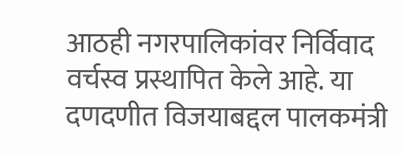आठही नगरपालिकांवर निर्विवाद वर्चस्व प्रस्थापित केले आहे. या दणदणीत विजयाबद्दल पालकमंत्री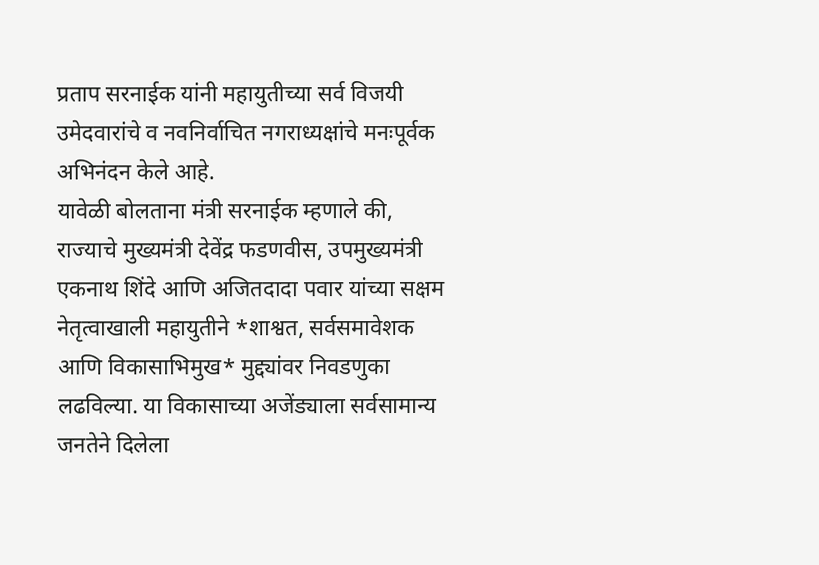प्रताप सरनाईक यांनी महायुतीच्या सर्व विजयी उमेदवारांचे व नवनिर्वाचित नगराध्यक्षांचे मनःपूर्वक अभिनंदन केले आहे.
यावेळी बोलताना मंत्री सरनाईक म्हणाले की, राज्याचे मुख्यमंत्री देवेंद्र फडणवीस, उपमुख्यमंत्री एकनाथ शिंदे आणि अजितदादा पवार यांच्या सक्षम नेतृत्वाखाली महायुतीने *शाश्वत, सर्वसमावेशक आणि विकासाभिमुख* मुद्द्यांवर निवडणुका लढविल्या. या विकासाच्या अजेंड्याला सर्वसामान्य जनतेने दिलेला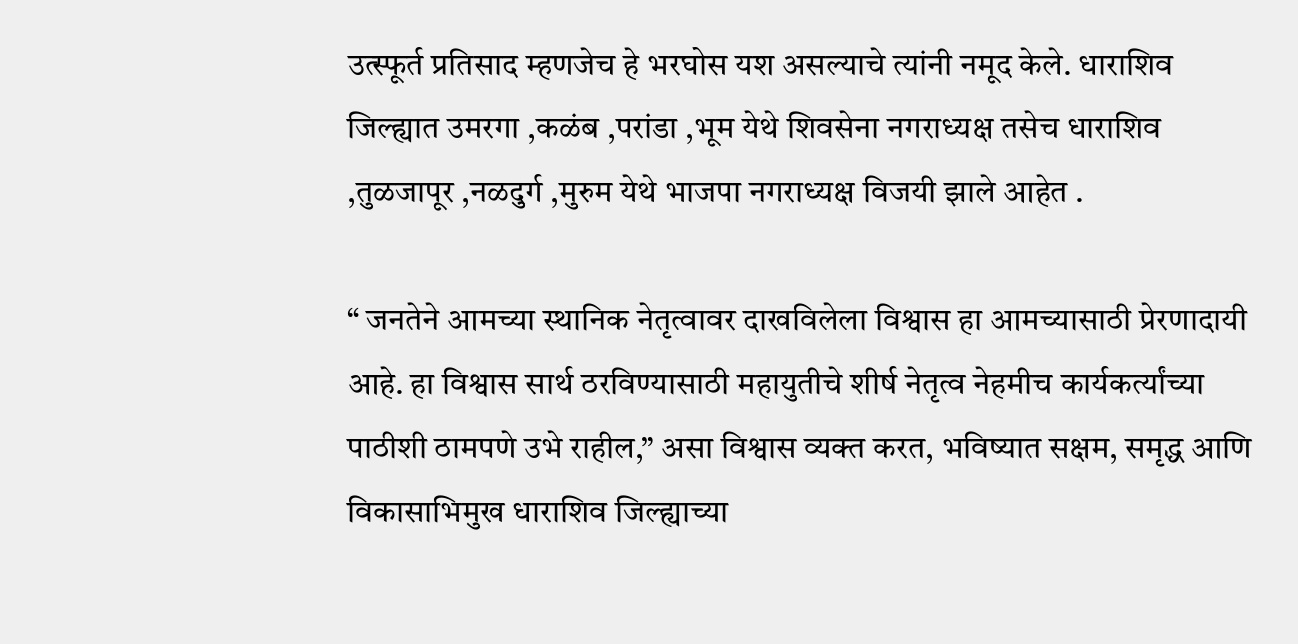उत्स्फूर्त प्रतिसाद म्हणजेच हे भरघोस यश असल्याचे त्यांनी नमूद केले. धाराशिव जिल्ह्यात उमरगा ,कळंब ,परांडा ,भूम येथे शिवसेना नगराध्यक्ष तसेच धाराशिव ,तुळजापूर ,नळदुर्ग ,मुरुम येथे भाजपा नगराध्यक्ष विजयी झाले आहेत .

“ जनतेने आमच्या स्थानिक नेतृत्वावर दाखविलेला विश्वास हा आमच्यासाठी प्रेरणादायी आहे. हा विश्वास सार्थ ठरविण्यासाठी महायुतीचे शीर्ष नेतृत्व नेहमीच कार्यकर्त्यांच्या पाठीशी ठामपणे उभे राहील,” असा विश्वास व्यक्त करत, भविष्यात सक्षम, समृद्ध आणि विकासाभिमुख धाराशिव जिल्ह्याच्या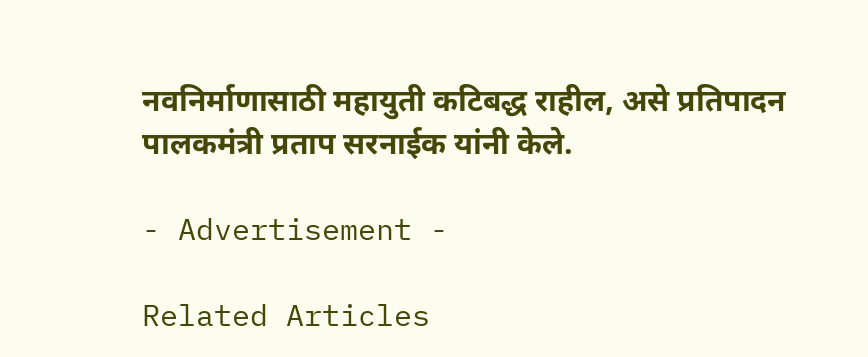नवनिर्माणासाठी महायुती कटिबद्ध राहील, असे प्रतिपादन पालकमंत्री प्रताप सरनाईक यांनी केले.

- Advertisement -

Related Articles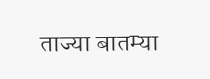ताज्या बातम्या